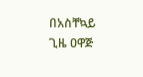በአስቸኳይ ጊዜ ዐዋጅ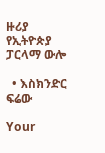ዙሪያ የኢትዮጵያ ፓርላማ ውሎ

  • እስክንድር ፍሬው

Your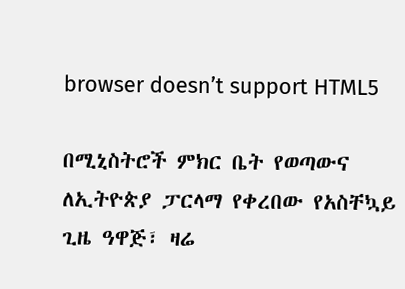browser doesn’t support HTML5

በሚኒስትሮች ምክር ቤት የወጣውና ለኢትዮጵያ ፓርላማ የቀረበው የአስቸኳይ ጊዜ ዓዋጅ፣ ዛሬ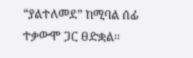“ያልተለመደ” ከሚባል ሰፊ ተቃውሞ ጋር ፀድቋል፡፡